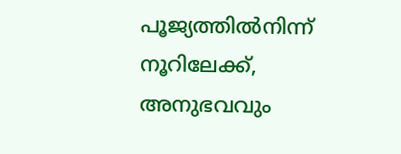പൂജ്യത്തിൽനിന്ന് നൂറിലേക്ക്, അനുഭവവും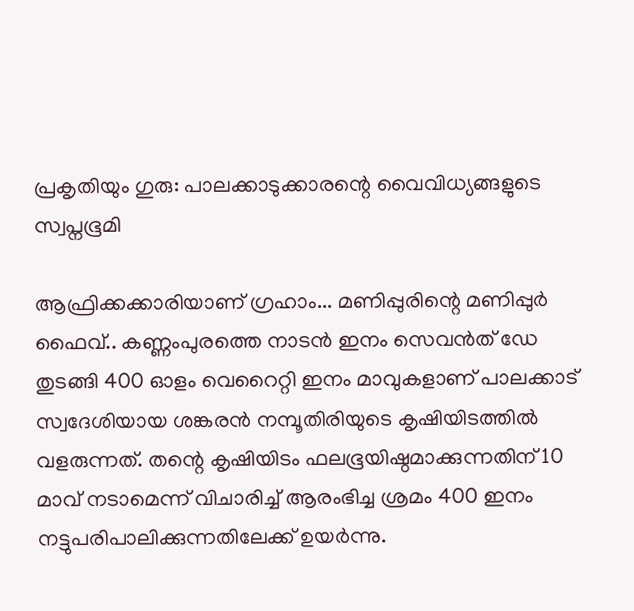പ്രകൃതിയും ഗുരു: പാലക്കാടുക്കാരന്റെ വൈവിധ്യങ്ങളുടെ സ്വപ്നഭൂമി

ആഫ്രിക്കക്കാരിയാണ് ഗ്രഹാം... മണിപ്പുരിന്റെ മണിപ്പുർ ഫൈവ്.. കണ്ണംപുരത്തെ നാടൻ ഇനം സെവൻത് ഡേ തുടങ്ങി 400 ഓളം വെറൈറ്റി ഇനം മാവുകളാണ് പാലക്കാട്‌ സ്വദേശിയായ ശങ്കരൻ നമ്പൂതിരിയുടെ കൃഷിയിടത്തിൽ വളരുന്നത്. തന്റെ കൃഷിയിടം ഫലഭൂയിഷ്ഠമാക്കുന്നതിന് 10 മാവ് നടാമെന്ന് വിചാരിച്ച് ആരംഭിച്ച ശ്രമം 400 ഇനം നട്ടുപരിപാലിക്കുന്നതിലേക്ക് ഉയർന്നു.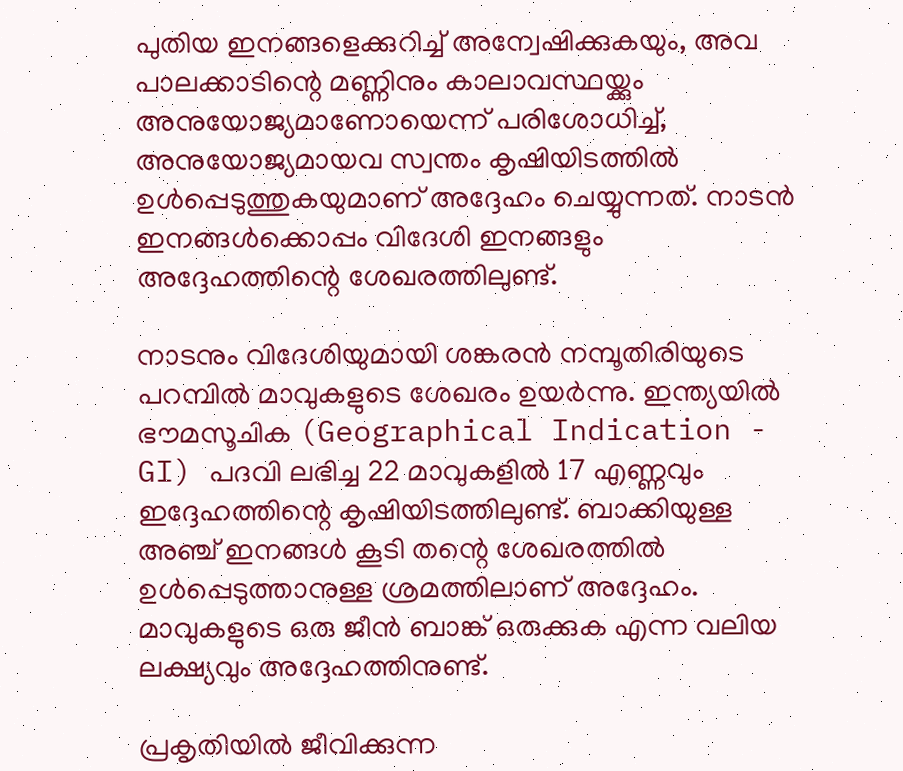പുതിയ ഇനങ്ങളെക്കുറിച്ച് അന്വേഷിക്കുകയും, അവ പാലക്കാടിന്റെ മണ്ണിനും കാലാവസ്ഥയ്ക്കും അനുയോജ്യമാണോയെന്ന് പരിശോധിച്ച്, അനുയോജ്യമായവ സ്വന്തം കൃഷിയിടത്തിൽ ഉൾപ്പെടുത്തുകയുമാണ് അദ്ദേഹം ചെയ്യുന്നത്. നാടൻ ഇനങ്ങൾക്കൊപ്പം വിദേശി ഇനങ്ങളും അദ്ദേഹത്തിന്റെ ശേഖരത്തിലുണ്ട്.

നാടനും വിദേശിയുമായി ശങ്കരൻ നമ്പൂതിരിയുടെ പറമ്പിൽ മാവുകളുടെ ശേഖരം ഉയർന്നു. ഇന്ത്യയിൽ ഭൗമസൂചിക (Geographical Indication - GI) പദവി ലഭിച്ച 22 മാവുകളിൽ 17 എണ്ണവും ഇദ്ദേഹത്തിന്റെ കൃഷിയിടത്തിലുണ്ട്. ബാക്കിയുള്ള അഞ്ച് ഇനങ്ങൾ കൂടി തന്റെ ശേഖരത്തിൽ ഉൾപ്പെടുത്താനുള്ള ശ്രമത്തിലാണ് അദ്ദേഹം. മാവുകളുടെ ഒരു ജീൻ ബാങ്ക് ഒരുക്കുക എന്ന വലിയ ലക്ഷ്യവും അദ്ദേഹത്തിനുണ്ട്.

പ്രകൃതിയിൽ ജീവിക്കുന്ന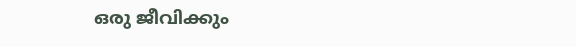ഒരു ജീവിക്കും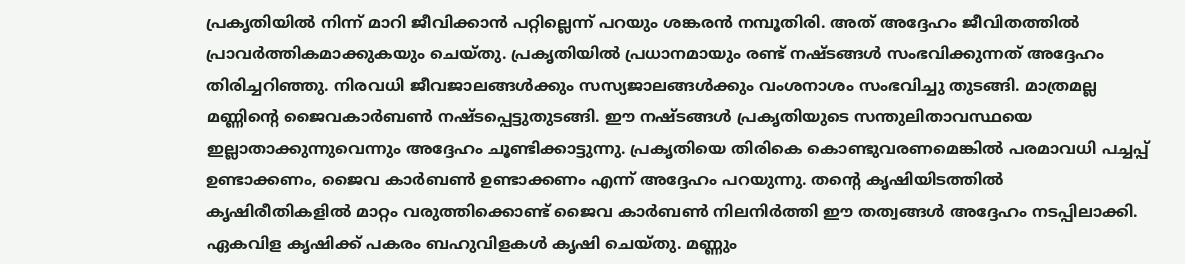പ്രകൃതിയിൽ നിന്ന് മാറി ജീവിക്കാൻ പറ്റില്ലെന്ന് പറയും ശങ്കരൻ നമ്പൂതിരി. അത് അദ്ദേഹം ജീവിതത്തിൽ പ്രാവർത്തികമാക്കുകയും ചെയ്തു. പ്രകൃതിയിൽ പ്രധാനമായും രണ്ട് നഷ്ടങ്ങൾ സംഭവിക്കുന്നത് അദ്ദേഹം തിരിച്ചറിഞ്ഞു. നിരവധി ജീവജാലങ്ങൾക്കും സസ്യജാലങ്ങൾക്കും വംശനാശം സംഭവിച്ചു തുടങ്ങി. മാത്രമല്ല മണ്ണിന്റെ ജൈവകാർബൺ നഷ്ടപ്പെട്ടുതുടങ്ങി. ഈ നഷ്ടങ്ങൾ പ്രകൃതിയുടെ സന്തുലിതാവസ്ഥയെ ഇല്ലാതാക്കുന്നുവെന്നും അദ്ദേഹം ചൂണ്ടിക്കാട്ടുന്നു. പ്രകൃതിയെ തിരികെ കൊണ്ടുവരണമെങ്കിൽ പരമാവധി പച്ചപ്പ് ഉണ്ടാക്കണം, ജൈവ കാർബൺ ഉണ്ടാക്കണം എന്ന് അദ്ദേഹം പറയുന്നു. തന്റെ കൃഷിയിടത്തിൽ കൃഷിരീതികളിൽ മാറ്റം വരുത്തിക്കൊണ്ട് ജൈവ കാർബൺ നിലനിർത്തി ഈ തത്വങ്ങൾ അദ്ദേഹം നടപ്പിലാക്കി. ഏകവിള കൃഷിക്ക് പകരം ബഹുവിളകൾ കൃഷി ചെയ്തു. മണ്ണും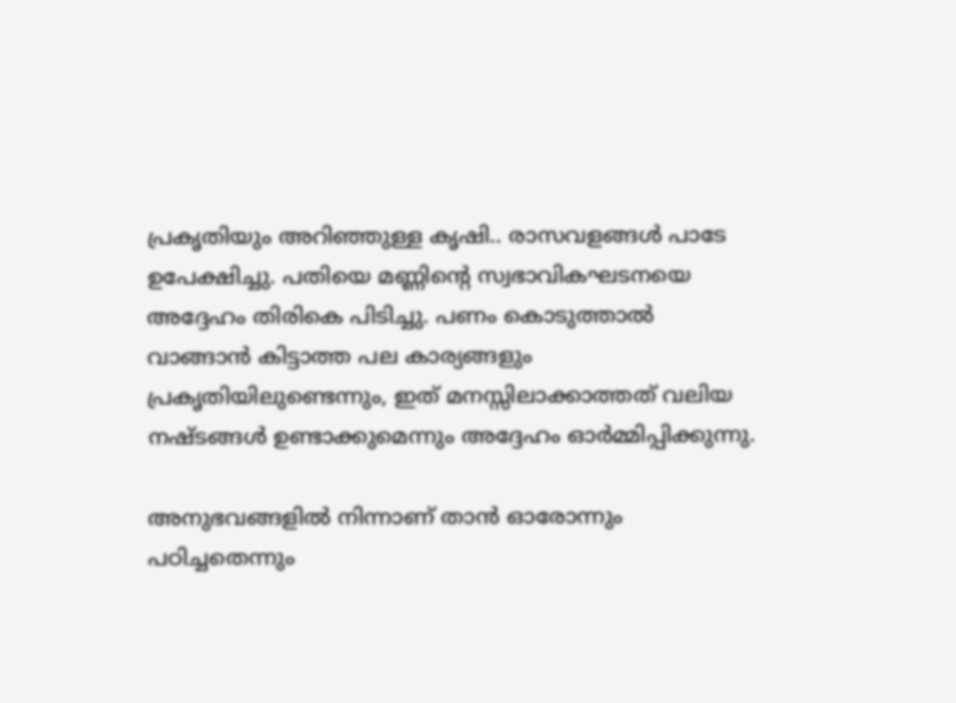പ്രകൃതിയും അറിഞ്ഞുള്ള കൃഷി.. രാസവളങ്ങൾ പാടേ ഉപേക്ഷിച്ചു. പതിയെ മണ്ണിന്റെ സ്വഭാവികഘടനയെ അദ്ദേഹം തിരികെ പിടിച്ചു. പണം കൊടുത്താൽ വാങ്ങാൻ കിട്ടാത്ത പല കാര്യങ്ങളും പ്രകൃതിയിലുണ്ടെന്നും, ഇത് മനസ്സിലാക്കാത്തത് വലിയ നഷ്ടങ്ങൾ ഉണ്ടാക്കുമെന്നും അദ്ദേഹം ഓർമ്മിപ്പിക്കുന്നു.

അനുഭവങ്ങളിൽ നിന്നാണ് താൻ ഓരോന്നും പഠിച്ചതെന്നും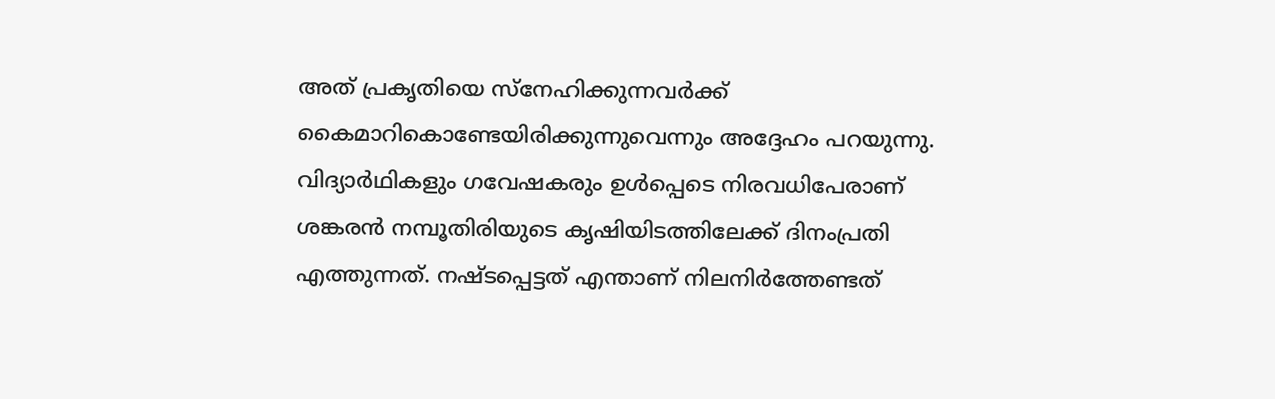അത് പ്രകൃതിയെ സ്നേഹിക്കുന്നവർക്ക് കൈമാറികൊണ്ടേയിരിക്കുന്നുവെന്നും അദ്ദേഹം പറയുന്നു. വിദ്യാർഥികളും ഗവേഷകരും ഉൾപ്പെടെ നിരവധിപേരാണ് ശങ്കരൻ നമ്പൂതിരിയുടെ കൃഷിയിടത്തിലേക്ക് ദിനംപ്രതി എത്തുന്നത്. നഷ്ടപ്പെട്ടത് എന്താണ് നിലനിർത്തേണ്ടത്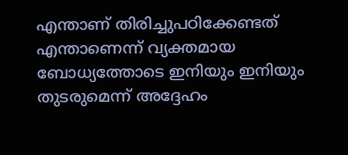എന്താണ് തിരിച്ചുപഠിക്കേണ്ടത് എന്താണെന്ന് വ്യക്തമായ ബോധ്യത്തോടെ ഇനിയും ഇനിയും തുടരുമെന്ന് അദ്ദേഹം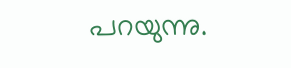പറയുന്നു.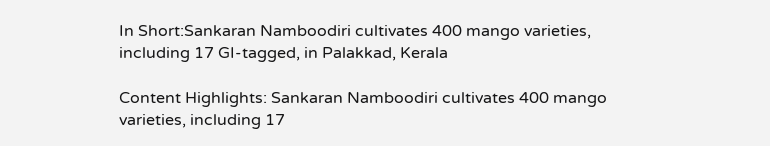In Short:Sankaran Namboodiri cultivates 400 mango varieties, including 17 GI-tagged, in Palakkad, Kerala

Content Highlights: Sankaran Namboodiri cultivates 400 mango varieties, including 17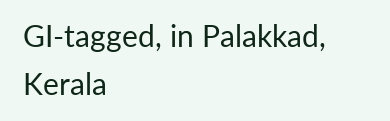GI-tagged, in Palakkad, Kerala